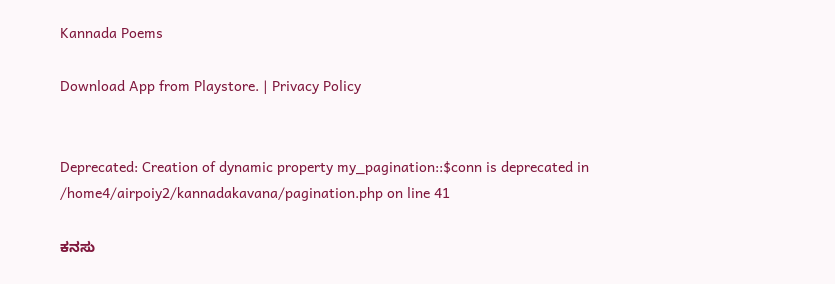Kannada Poems

Download App from Playstore. | Privacy Policy


Deprecated: Creation of dynamic property my_pagination::$conn is deprecated in /home4/airpoiy2/kannadakavana/pagination.php on line 41

ಕನಸು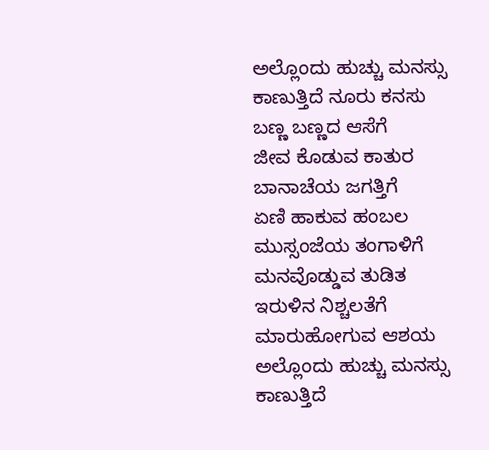ಅಲ್ಲೊಂದು ಹುಚ್ಚು ಮನಸ್ಸು
ಕಾಣುತ್ತಿದೆ ನೂರು ಕನಸು
ಬಣ್ಣ ಬಣ್ಣದ ಆಸೆಗೆ
ಜೀವ ಕೊಡುವ ಕಾತುರ
ಬಾನಾಚೆಯ ಜಗತ್ತಿಗೆ
ಏಣಿ ಹಾಕುವ ಹಂಬಲ
ಮುಸ್ಸಂಜೆಯ ತಂಗಾಳಿಗೆ
ಮನವೊಡ್ಡುವ ತುಡಿತ
ಇರುಳಿನ ನಿಶ್ಚಲತೆಗೆ
ಮಾರುಹೋಗುವ ಆಶಯ
ಅಲ್ಲೊಂದು ಹುಚ್ಚು ಮನಸ್ಸು
ಕಾಣುತ್ತಿದೆ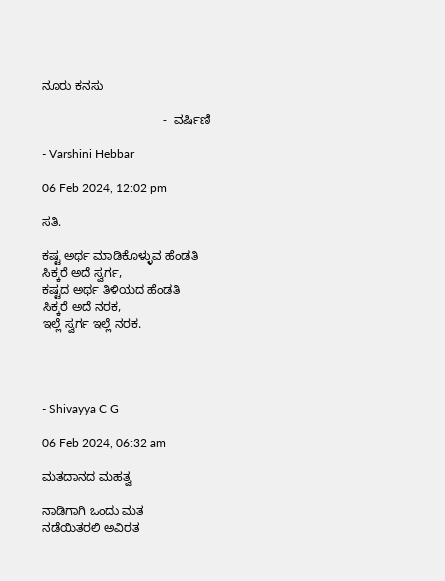ನೂರು ಕನಸು

                                   -  ವರ್ಷಿಣಿ

- Varshini Hebbar

06 Feb 2024, 12:02 pm

ಸತಿ.

ಕಷ್ಟ ಅರ್ಥ ಮಾಡಿಕೊಳ್ಳುವ ಹೆಂಡತಿ
ಸಿಕ್ಕರೆ ಅದೆ ಸ್ವರ್ಗ,
ಕಷ್ಟದ ಅರ್ಥ ತಿಳಿಯದ ಹೆಂಡತಿ
ಸಿಕ್ಕರೆ ಅದೆ ನರಕ,
ಇಲ್ಲೆ ಸ್ವರ್ಗ ಇಲ್ಲೆ ನರಕ.




- Shivayya C G

06 Feb 2024, 06:32 am

ಮತದಾನದ ಮಹತ್ವ

ನಾಡಿಗಾಗಿ ಒಂದು ಮತ
ನಡೆಯಿತರಲಿ ಅವಿರತ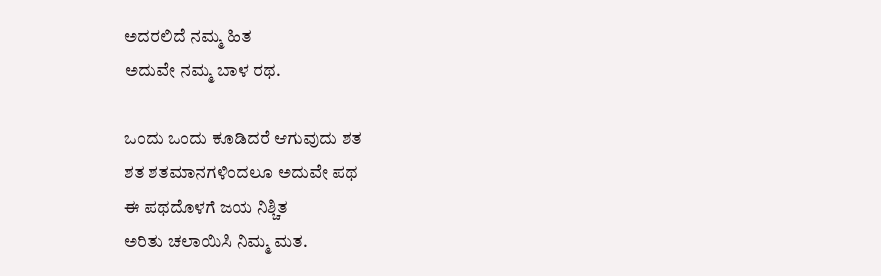ಅದರಲಿದೆ ನಮ್ಮ ಹಿತ
ಅದುವೇ ನಮ್ಮ ಬಾಳ ರಥ.

ಒಂದು ಒಂದು ಕೂಡಿದರೆ ಆಗುವುದು ಶತ
ಶತ ಶತಮಾನಗಳಿಂದಲೂ ಅದುವೇ ಪಥ
ಈ ಪಥದೊಳಗೆ ಜಯ ನಿಶ್ಚಿತ
ಅರಿತು ಚಲಾಯಿಸಿ ನಿಮ್ಮ ಮತ.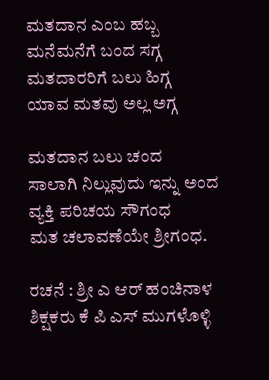ಮತದಾನ ಎಂಬ ಹಬ್ಬ
ಮನೆಮನೆಗೆ ಬಂದ ಸಗ್ಗ
ಮತದಾರರಿಗೆ ಬಲು ಹಿಗ್ಗ
ಯಾವ ಮತವು ಅಲ್ಲ ಅಗ್ಗ

ಮತದಾನ ಬಲು ಚಂದ
ಸಾಲಾಗಿ ನಿಲ್ಲುವುದು ಇನ್ನು ಅಂದ
ವ್ಯಕ್ತಿ ಪರಿಚಯ ಸೌಗಂಧ
ಮತ ಚಲಾವಣೆಯೇ ಶ್ರೀಗಂಧ.

ರಚನೆ : ಶ್ರೀ ಎ ಆರ್ ಹಂಚಿನಾಳ
ಶಿಕ್ಷಕರು ಕೆ ಪಿ ಎಸ್ ಮುಗಳೊಳ್ಳಿ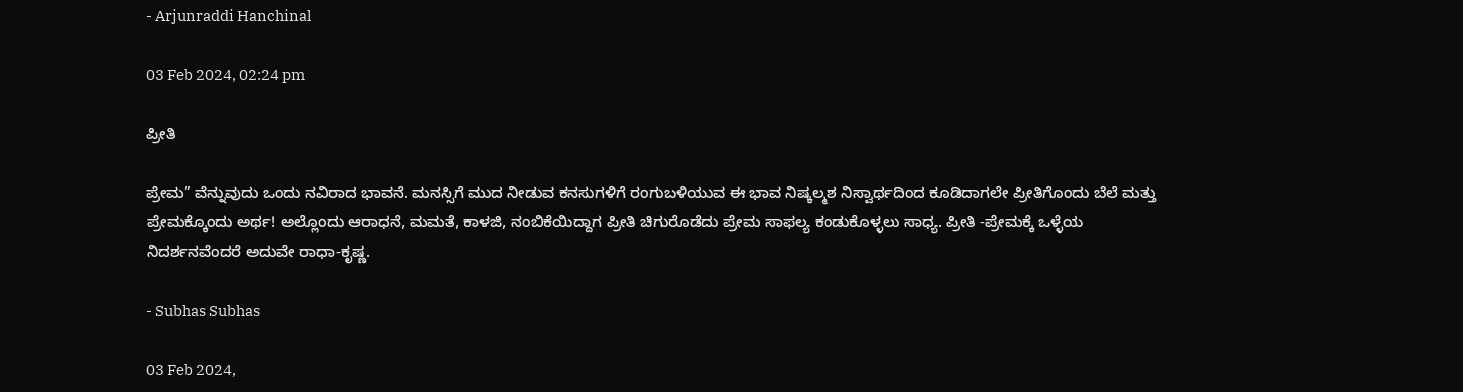- Arjunraddi Hanchinal

03 Feb 2024, 02:24 pm

ಪ್ರೀತಿ

ಪ್ರೇಮ” ವೆನ್ನುವುದು ಒಂದು ನವಿರಾದ ಭಾವನೆ. ಮನಸ್ಸಿಗೆ ಮುದ ನೀಡುವ ಕನಸುಗಳಿಗೆ ರಂಗುಬಳಿಯುವ ಈ ಭಾವ ನಿಷ್ಕಲ್ಮಶ ನಿಸ್ವಾರ್ಥದಿಂದ ಕೂಡಿದಾಗಲೇ ಪ್ರೀತಿಗೊಂದು ಬೆಲೆ ಮತ್ತು ಪ್ರೇಮಕ್ಕೊಂದು ಅರ್ಥ! ಅಲ್ಲೊಂದು ಆರಾಧನೆ, ಮಮತೆ, ಕಾಳಜಿ, ನಂಬಿಕೆಯಿದ್ದಾಗ ಪ್ರೀತಿ ಚಿಗುರೊಡೆದು ಪ್ರೇಮ ಸಾಫಲ್ಯ ಕಂಡುಕೊಳ್ಳಲು ಸಾಧ್ಯ. ಪ್ರೀತಿ -ಪ್ರೇಮಕ್ಕೆ ಒಳ್ಳೆಯ ನಿದರ್ಶನವೆಂದರೆ ಅದುವೇ ರಾಧಾ-ಕೃಷ್ಣ.

- Subhas Subhas

03 Feb 2024,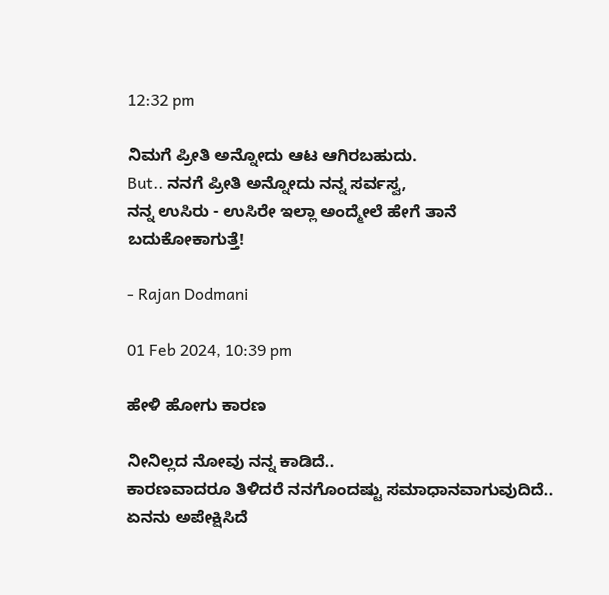12:32 pm

ನಿಮಗೆ ಪ್ರೀತಿ ಅನ್ನೋದು ಆಟ ಆಗಿರಬಹುದು.
But.. ನನಗೆ ಪ್ರೀತಿ ಅನ್ನೋದು ನನ್ನ ಸರ್ವಸ್ವ,
ನನ್ನ ಉಸಿರು - ಉಸಿರೇ ಇಲ್ಲಾ ಅಂದ್ಮೇಲೆ ಹೇಗೆ ತಾನೆ ಬದುಕೋಕಾಗುತ್ತೆ!

- Rajan Dodmani

01 Feb 2024, 10:39 pm

ಹೇಳಿ ಹೋಗು ಕಾರಣ

ನೀನಿಲ್ಲದ ನೋವು ನನ್ನ ಕಾಡಿದೆ..
ಕಾರಣವಾದರೂ ತಿಳಿದರೆ ನನಗೊಂದಷ್ಟು ಸಮಾಧಾನವಾಗುವುದಿದೆ..
ಏನನು ಅಪೇಕ್ಷಿಸಿದೆ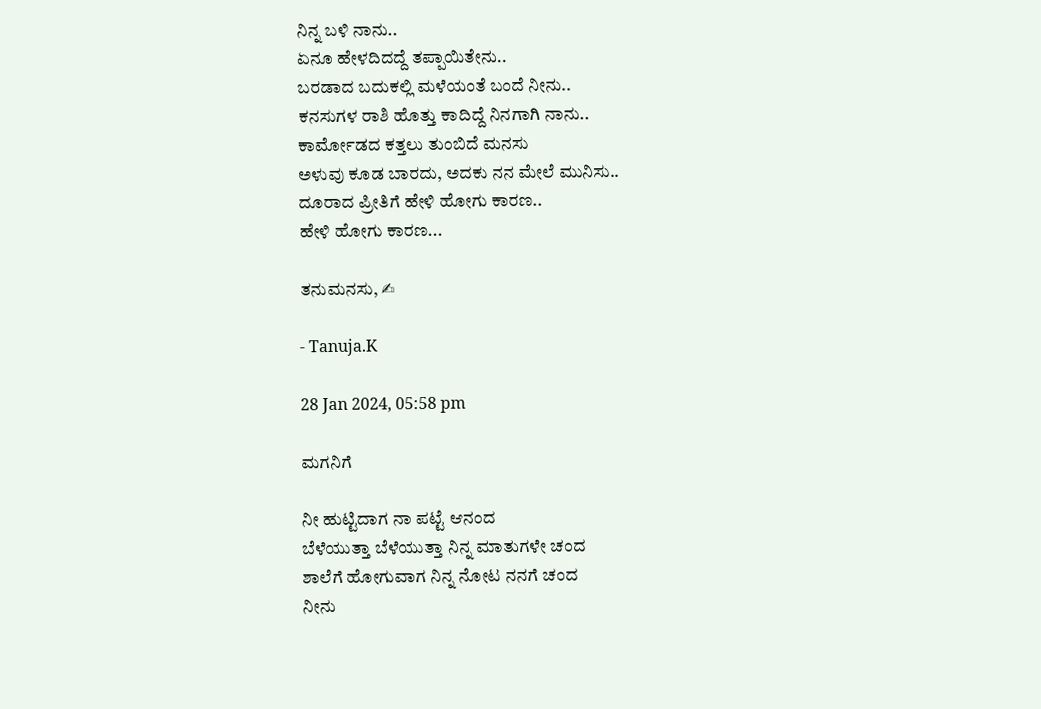ನಿನ್ನ ಬಳಿ ನಾನು..
ಏನೂ ಹೇಳದಿದದ್ದೆ ತಪ್ಪಾಯಿತೇನು..
ಬರಡಾದ ಬದುಕಲ್ಲಿ ಮಳೆಯಂತೆ ಬಂದೆ ನೀನು..
ಕನಸುಗಳ ರಾಶಿ ಹೊತ್ತು ಕಾದಿದ್ದೆ ನಿನಗಾಗಿ ನಾನು..
ಕಾರ್ಮೋಡದ ಕತ್ತಲು ತುಂಬಿದೆ ಮನಸು
ಅಳುವು ಕೂಡ ಬಾರದು, ಅದಕು ನನ ಮೇಲೆ ಮುನಿಸು..
ದೂರಾದ ಪ್ರೀತಿಗೆ ಹೇಳಿ ಹೋಗು ಕಾರಣ..
ಹೇಳಿ ಹೋಗು ಕಾರಣ...

ತನುಮನಸು, ✍

- Tanuja.K

28 Jan 2024, 05:58 pm

ಮಗನಿಗೆ

ನೀ ಹುಟ್ಟಿದಾಗ ನಾ ಪಟ್ಟೆ ಆನಂದ
ಬೆಳೆಯುತ್ತಾ ಬೆಳೆಯುತ್ತಾ ನಿನ್ನ ಮಾತುಗಳೇ ಚಂದ
ಶಾಲೆಗೆ ಹೋಗುವಾಗ ನಿನ್ನ ನೋಟ ನನಗೆ ಚಂದ
ನೀನು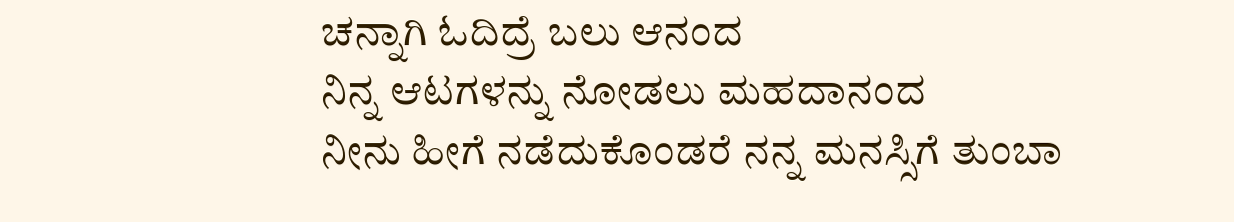ಚನ್ನಾಗಿ ಓದಿದ್ರೆ ಬಲು ಆನಂದ
ನಿನ್ನ ಆಟಗಳನ್ನು ನೋಡಲು ಮಹದಾನಂದ
ನೀನು ಹೀಗೆ ನಡೆದುಕೊಂಡರೆ ನನ್ನ ಮನಸ್ಸಿಗೆ ತುಂಬಾ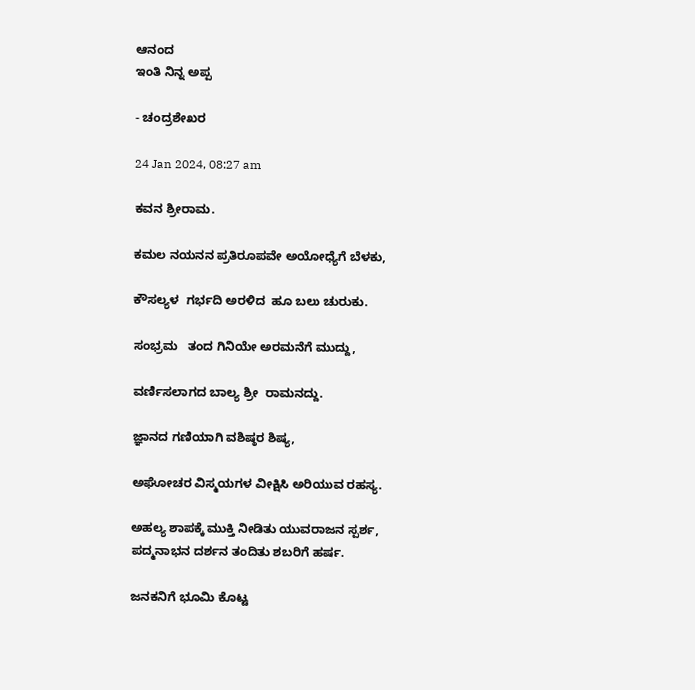ಆನಂದ
ಇಂತಿ ನಿನ್ನ ಅಪ್ಪ

- ಚಂದ್ರಶೇಖರ

24 Jan 2024, 08:27 am

ಕವನ ಶ್ರೀರಾಮ.

ಕಮಲ ನಯನನ ಪ್ರತಿರೂಪವೇ ಅಯೋಧ್ಯೆಗೆ ಬೆಳಕು,

ಕೌಸಲ್ಯಳ  ಗರ್ಭದಿ ಅರಳಿದ  ಹೂ ಬಲು ಚುರುಕು.

ಸಂಭ್ರಮ   ತಂದ ಗಿನಿಯೇ ಅರಮನೆಗೆ ಮುದ್ದು,

ವರ್ಣಿಸಲಾಗದ ಬಾಲ್ಯ ಶ್ರೀ  ರಾಮನದ್ದು.

ಜ್ಞಾನದ ಗಣಿಯಾಗಿ ವಶಿಷ್ಠರ ಶಿಷ್ಯ,

ಅಘೋಚರ ವಿಸ್ಮಯಗಳ ವೀಕ್ಷಿಸಿ ಅರಿಯುವ ರಹಸ್ಯ.

ಅಹಲ್ಯ ಶಾಪಕ್ಕೆ ಮುಕ್ತಿ ನೀಡಿತು ಯುವರಾಜನ ಸ್ಪರ್ಶ, ಪದ್ಮನಾಭನ ದರ್ಶನ ತಂದಿತು ಶಬರಿಗೆ ಹರ್ಷ.

ಜನಕನಿಗೆ ಭೂಮಿ ಕೊಟ್ಟ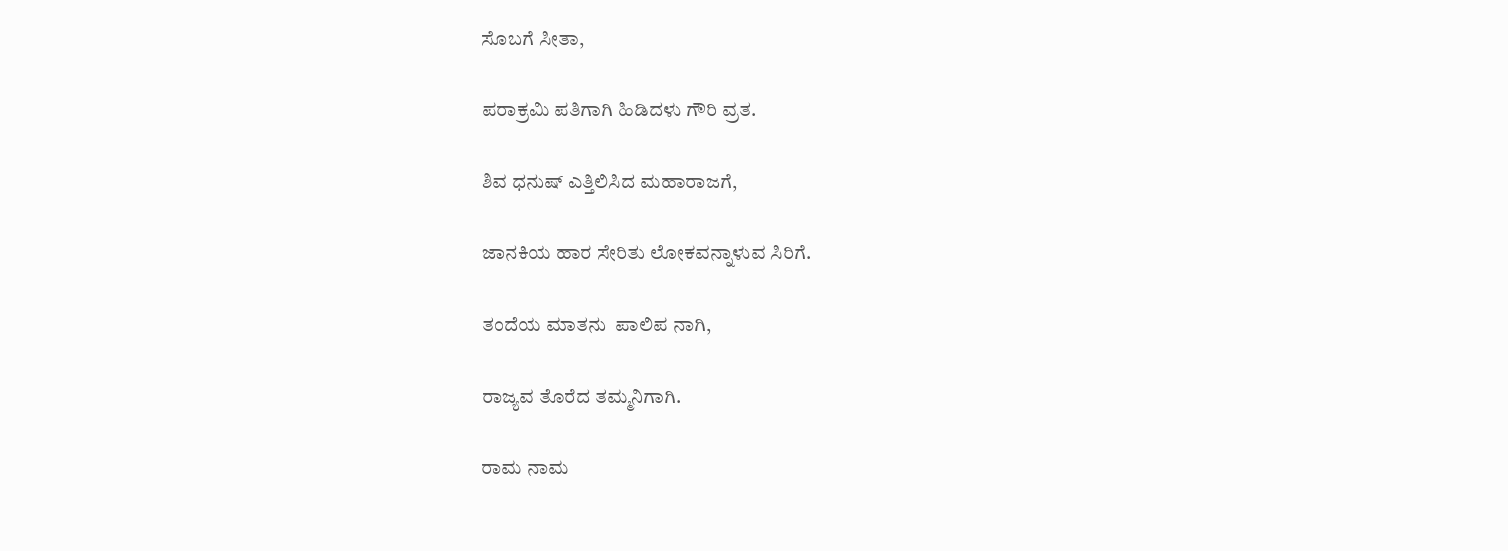ಸೊಬಗೆ ಸೀತಾ,

ಪರಾಕ್ರಮಿ ಪತಿಗಾಗಿ ಹಿಡಿದಳು ಗೌರಿ ವ್ರತ.

ಶಿವ ಧನುಷ್ ಎತ್ತಿಲಿಸಿದ ಮಹಾರಾಜಗೆ,

ಜಾನಕಿಯ ಹಾರ ಸೇರಿತು ಲೋಕವನ್ನಾಳುವ ಸಿರಿಗೆ.

ತಂದೆಯ ಮಾತನು  ಪಾಲಿಪ ನಾಗಿ,

ರಾಜ್ಯವ ತೊರೆದ ತಮ್ಮನಿಗಾಗಿ.

ರಾಮ ನಾಮ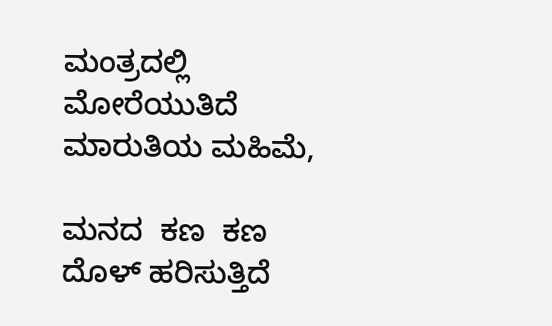ಮಂತ್ರದಲ್ಲಿ ಮೋರೆಯುತಿದೆ ಮಾರುತಿಯ ಮಹಿಮೆ,

ಮನದ  ಕಣ  ಕಣ ದೊಳ್ ಹರಿಸುತ್ತಿದೆ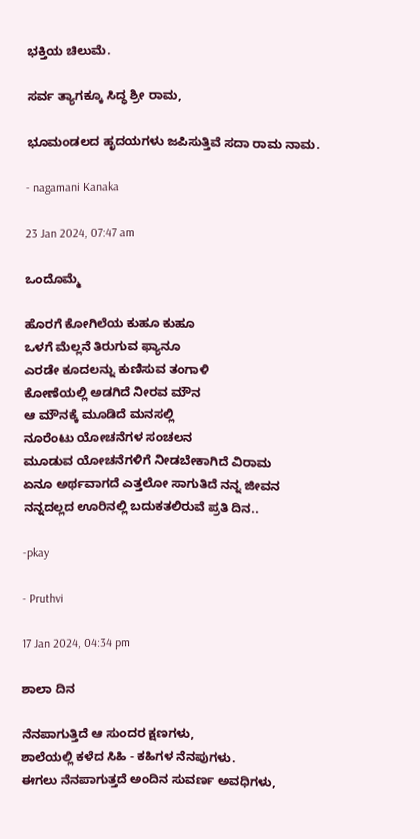ಭಕ್ತಿಯ ಚಿಲುಮೆ.

ಸರ್ವ ತ್ಯಾಗಕ್ಕೂ ಸಿದ್ಧ ಶ್ರೀ ರಾಮ,

ಭೂಮಂಡಲದ ಹೃದಯಗಳು ಜಪಿಸುತ್ತಿವೆ ಸದಾ ರಾಮ ನಾಮ.

- nagamani Kanaka

23 Jan 2024, 07:47 am

ಒಂದೊಮ್ಮೆ

ಹೊರಗೆ ಕೋಗಿಲೆಯ ಕುಹೂ ಕುಹೂ
ಒಳಗೆ ಮೆಲ್ಲನೆ ತಿರುಗುವ ಫ್ಯಾನೂ
ಎರಡೇ ಕೂದಲನ್ನು ಕುಣಿಸುವ ತಂಗಾಳಿ
ಕೋಣೆಯಲ್ಲಿ ಅಡಗಿದೆ ನೀರವ ಮೌನ
ಆ ಮೌನಕ್ಕೆ ಮೂಡಿದೆ ಮನಸಲ್ಲಿ
ನೂರೆಂಟು ಯೋಚನೆಗಳ ಸಂಚಲನ
ಮೂಡುವ ಯೋಚನೆಗಳಿಗೆ ನೀಡಬೇಕಾಗಿದೆ ವಿರಾಮ
ಏನೂ ಅರ್ಥವಾಗದೆ ಎತ್ತಲೋ ಸಾಗುತಿದೆ ನನ್ನ ಜೀವನ
ನನ್ನದಲ್ಲದ ಊರಿನಲ್ಲಿ ಬದುಕತಲಿರುವೆ ಪ್ರತಿ ದಿನ..

-pkay

- Pruthvi

17 Jan 2024, 04:34 pm

ಶಾಲಾ ದಿನ

ನೆನಪಾಗುತ್ತಿದೆ ಆ ಸುಂದರ ಕ್ಷಣಗಳು,
ಶಾಲೆಯಲ್ಲಿ ಕಳೆದ ಸಿಹಿ - ಕಹಿಗಳ ನೆನಪುಗಳು.
ಈಗಲು ನೆನಪಾಗುತ್ತದೆ ಅಂದಿನ ಸುವರ್ಣ ಅವಧಿಗಳು,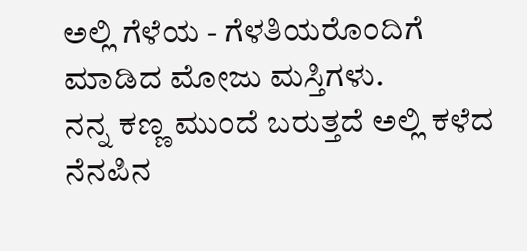ಅಲ್ಲಿ ಗೆಳೆಯ - ಗೆಳತಿಯರೊಂದಿಗೆ ಮಾಡಿದ ಮೋಜು ಮಸ್ತಿಗಳು.
ನನ್ನ ಕಣ್ಣ ಮುಂದೆ ಬರುತ್ತದೆ ಅಲ್ಲಿ ಕಳೆದ ನೆನಪಿನ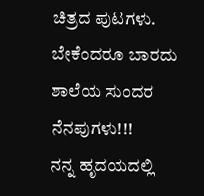ಚಿತ್ರದ ಪುಟಗಳು.
ಬೇಕೆಂದರೂ ಬಾರದು ಶಾಲೆಯ ಸುಂದರ ನೆನಪುಗಳು!!!
ನನ್ನ ಹೃದಯದಲ್ಲಿ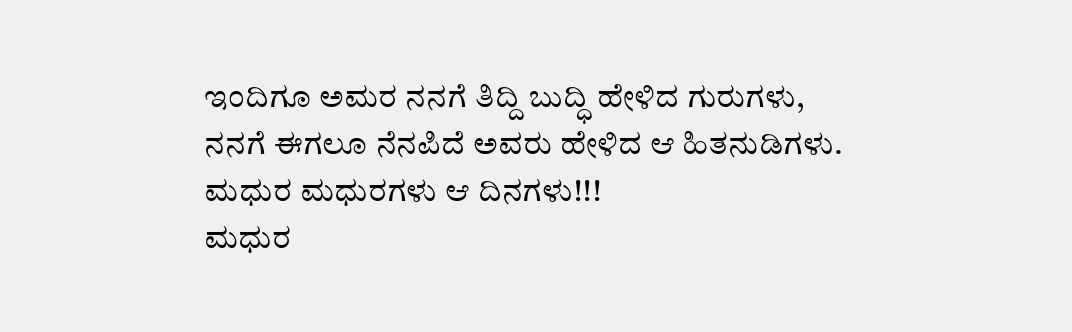ಇಂದಿಗೂ ಅಮರ ನನಗೆ ತಿದ್ದಿ ಬುದ್ಧಿ ಹೇಳಿದ ಗುರುಗಳು,
ನನಗೆ ಈಗಲೂ ನೆನಪಿದೆ ಅವರು ಹೇಳಿದ ಆ ಹಿತನುಡಿಗಳು.
ಮಧುರ ಮಧುರಗಳು ಆ ದಿನಗಳು!!!
ಮಧುರ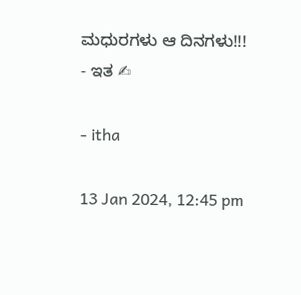ಮಧುರಗಳು ಆ ದಿನಗಳು!!!
- ಇತ ✍

- itha

13 Jan 2024, 12:45 pm